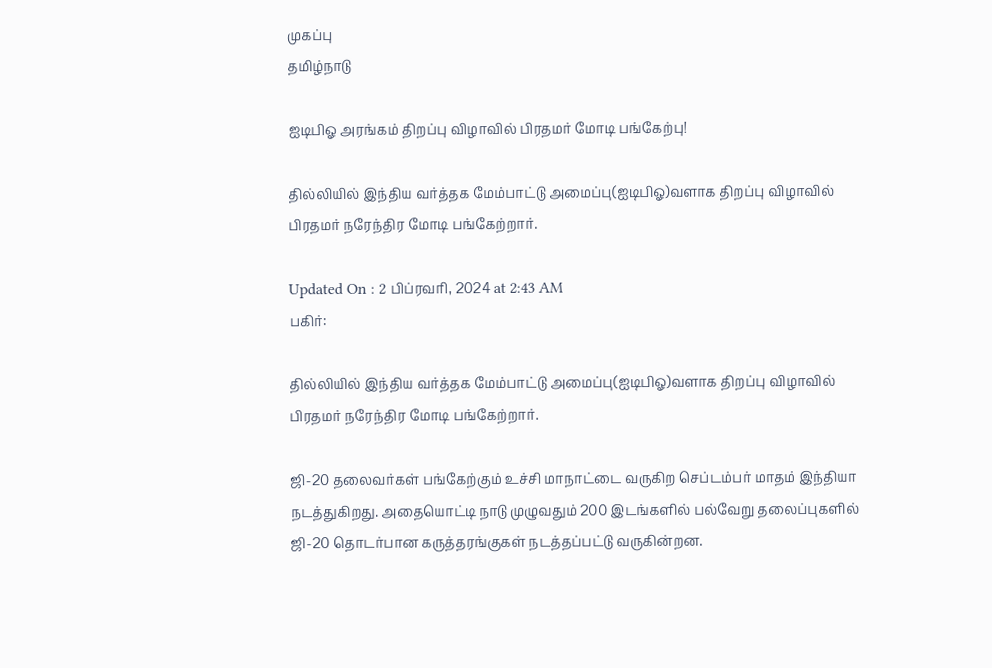முகப்பு
தமிழ்நாடு

ஐடிபிஓ அரங்கம் திறப்பு விழாவில் பிரதமர் மோடி பங்கேற்பு!

தில்லியில் இந்திய வர்த்தக மேம்பாட்டு அமைப்பு(ஐடிபிஓ)வளாக திறப்பு விழாவில் பிரதமர் நரேந்திர மோடி பங்கேற்றார்.

Updated On : 2 பிப்ரவரி, 2024 at 2:43 AM
பகிர்:

தில்லியில் இந்திய வர்த்தக மேம்பாட்டு அமைப்பு(ஐடிபிஓ)வளாக திறப்பு விழாவில் பிரதமர் நரேந்திர மோடி பங்கேற்றார்.

ஜி-20 தலைவர்கள் பங்கேற்கும் உச்சி மாநாட்டை வருகிற செப்டம்பர் மாதம் இந்தியா நடத்துகிறது. அதையொட்டி நாடு முழுவதும் 200 இடங்களில் பல்வேறு தலைப்புகளில் ஜி-20 தொடர்பான கருத்தரங்குகள் நடத்தப்பட்டு வருகின்றன.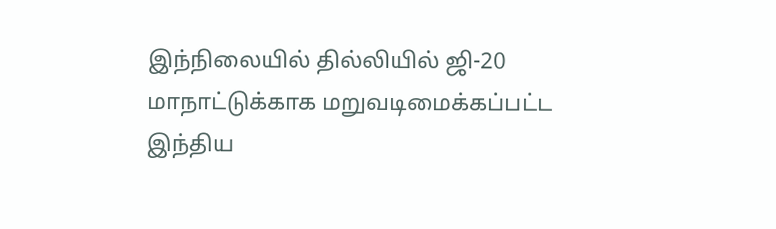இந்நிலையில் தில்லியில் ஜி-20 மாநாட்டுக்காக மறுவடிமைக்கப்பட்ட இந்திய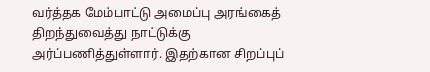வர்த்தக மேம்பாட்டு அமைப்பு அரங்கைத் திறந்துவைத்து நாட்டுக்கு அர்ப்பணித்துள்ளார். இதற்கான சிறப்புப்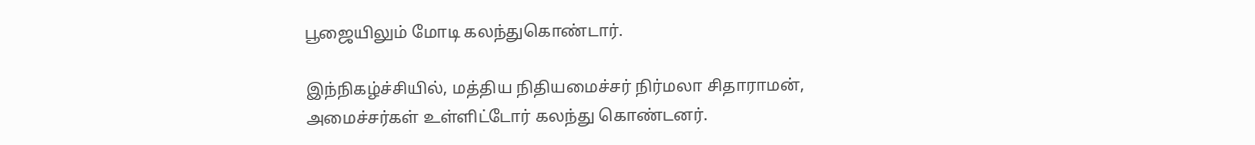பூஜையிலும் மோடி கலந்துகொண்டார்.

இந்நிகழ்ச்சியில், மத்திய நிதியமைச்சர் நிர்மலா சிதாராமன், அமைச்சர்கள் உள்ளிட்டோர் கலந்து கொண்டனர்.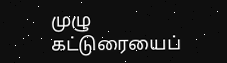முழு கட்டுரையைப்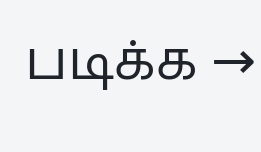படிக்க →